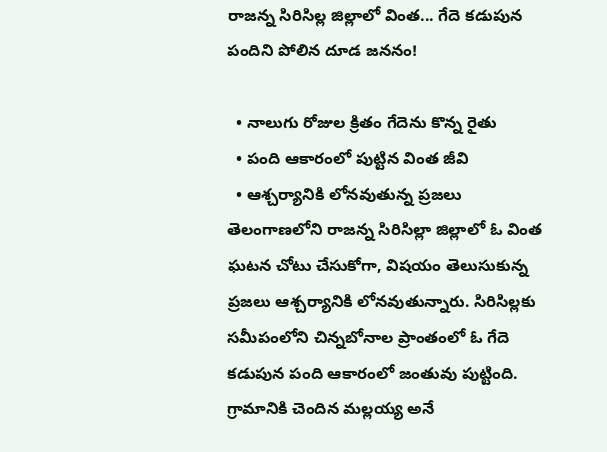రాజన్న సిరిసిల్ల జిల్లాలో వింత... గేదె కడుపున పందిని పోలిన దూడ జననం!

  • నాలుగు రోజుల క్రితం గేదెను కొన్న రైతు
  • పంది ఆకారంలో పుట్టిన వింత జీవి
  • ఆశ్చర్యానికి లోనవుతున్న ప్రజలు
తెలంగాణలోని రాజన్న సిరిసిల్లా జిల్లాలో ఓ వింత ఘటన చోటు చేసుకోగా, విషయం తెలుసుకున్న ప్రజలు ఆశ్చర్యానికి లోనవుతున్నారు. సిరిసిల్లకు సమీపంలోని చిన్నబోనాల ప్రాంతంలో ఓ గేదె కడుపున పంది ఆకారంలో జంతువు పుట్టింది. గ్రామానికి చెందిన మల్లయ్య అనే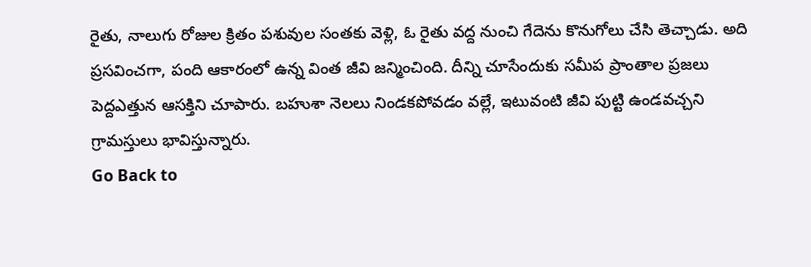రైతు, నాలుగు రోజుల క్రితం పశువుల సంతకు వెళ్లి, ఓ రైతు వద్ద నుంచి గేదెను కొనుగోలు చేసి తెచ్చాడు. అది ప్రసవించగా, పంది ఆకారంలో ఉన్న వింత జీవి జన్మించింది. దీన్ని చూసేందుకు సమీప ప్రాంతాల ప్రజలు పెద్దఎత్తున ఆసక్తిని చూపారు. బహుశా నెలలు నిండకపోవడం వల్లే, ఇటువంటి జీవి పుట్టి ఉండవచ్చని గ్రామస్తులు భావిస్తున్నారు.
Go Back to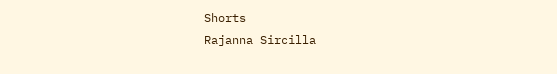Shorts
Rajanna Sircilla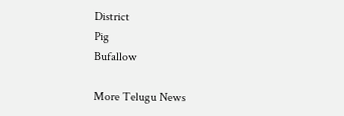District
Pig
Bufallow

More Telugu News